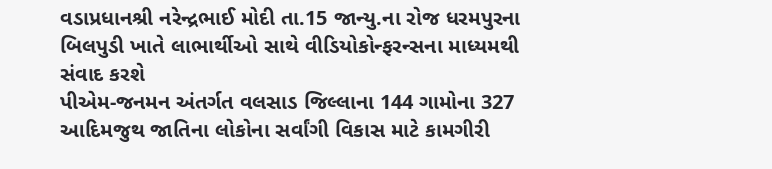વડાપ્રધાનશ્રી નરેન્દ્રભાઈ મોદી તા.15 જાન્યુ.ના રોજ ધરમપુરના બિલપુડી ખાતે લાભાર્થીઓ સાથે વીડિયોકોન્ફરન્સના માધ્યમથી સંવાદ કરશે
પીએમ-જનમન અંતર્ગત વલસાડ જિલ્લાના 144 ગામોના 327 આદિમજુથ જાતિના લોકોના સર્વાંગી વિકાસ માટે કામગીરી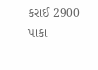કરાઈ 2900 પાકા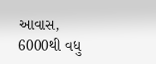આવાસ, 6000થી વધુ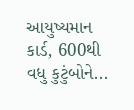આયુષ્યમાન કાર્ડ, 600થી વધુ કુટુંબોને...